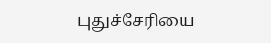புதுச்சேரியை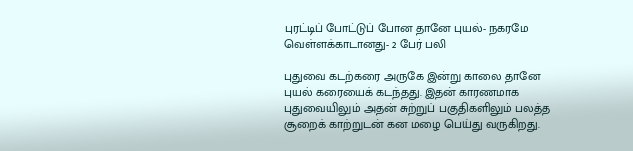புரட்டிப் போட்டுப் போன தானே புயல்- நகரமே வெள்ளக்காடானது- 2 பேர் பலி

புதுவை கடற்கரை அருகே இன்று காலை தானே புயல் கரையைக் கடந்தது. இதன் காரணமாக புதுவையிலும் அதன் சுற்றுப் பகுதிகளிலும் பலத்த சூறைக் காற்றுடன் கன மழை பெய்து வருகிறது.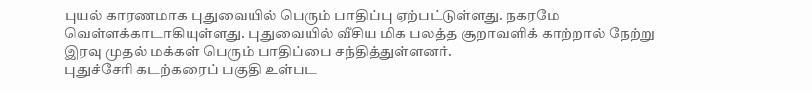புயல் காரணமாக புதுவையில் பெரும் பாதிப்பு ஏற்பட்டுள்ளது. நகரமே வெள்ளக்காடாகியுள்ளது. புதுவையில் வீசிய மிக பலத்த சூறாவளிக் காற்றால் நேற்று இரவு முதல் மக்கள் பெரும் பாதிப்பை சந்தித்துள்ளனர்.
புதுச்சேரி கடற்கரைப் பகுதி உள்பட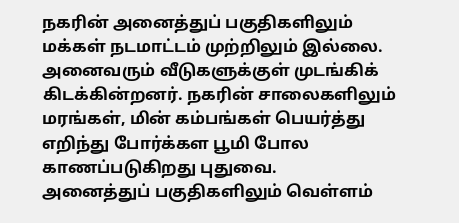நகரின் அனைத்துப் பகுதிகளிலும் மக்கள் நடமாட்டம் முற்றிலும் இல்லை. அனைவரும் வீடுகளுக்குள் முடங்கிக் கிடக்கின்றனர். நகரின் சாலைகளிலும் மரங்கள், மின் கம்பங்கள் பெயர்த்து எறிந்து போர்க்கள பூமி போல காணப்படுகிறது புதுவை.
அனைத்துப் பகுதிகளிலும் வெள்ளம்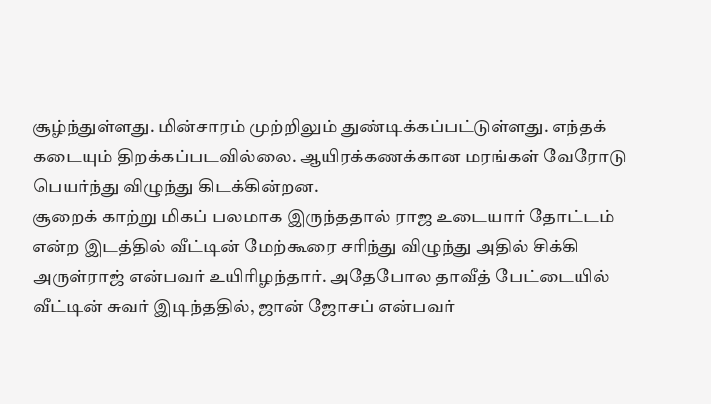சூழ்ந்துள்ளது. மின்சாரம் முற்றிலும் துண்டிக்கப்பட்டுள்ளது. எந்தக் கடையும் திறக்கப்படவில்லை. ஆயிரக்கணக்கான மரங்கள் வேரோடு பெயர்ந்து விழுந்து கிடக்கின்றன.
சூறைக் காற்று மிகப் பலமாக இருந்ததால் ராஜ உடையார் தோட்டம் என்ற இடத்தில் வீட்டின் மேற்கூரை சரிந்து விழுந்து அதில் சிக்கி அருள்ராஜ் என்பவர் உயிரிழந்தார். அதேபோல தாவீத் பேட்டையில் வீட்டின் சுவர் இடிந்ததில், ஜான் ஜோசப் என்பவர்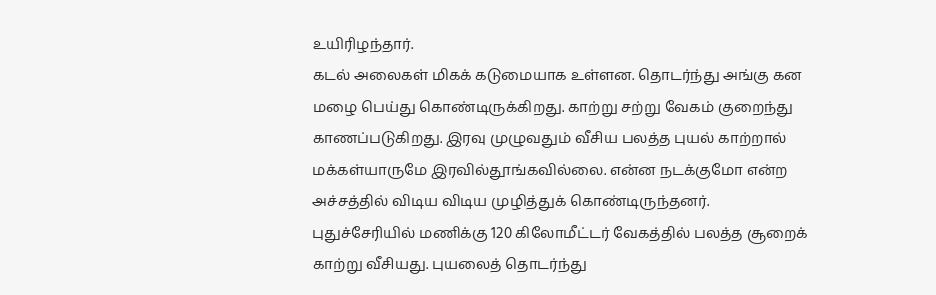உயிரிழந்தார்.
கடல் அலைகள் மிகக் கடுமையாக உள்ளன. தொடர்ந்து அங்கு கன மழை பெய்து கொண்டிருக்கிறது. காற்று சற்று வேகம் குறைந்து காணப்படுகிறது. இரவு முழுவதும் வீசிய பலத்த புயல் காற்றால் மக்கள்யாருமே இரவில்தூங்கவில்லை. என்ன நடக்குமோ என்ற அச்சத்தில் விடிய விடிய முழித்துக் கொண்டிருந்தனர்.
புதுச்சேரியில் மணிக்கு 120 கிலோமீட்டர் வேகத்தில் பலத்த சூறைக் காற்று வீசியது. புயலைத் தொடர்ந்து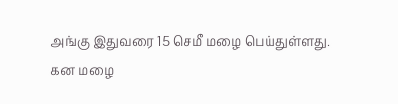அங்கு இதுவரை 15 செமீ மழை பெய்துள்ளது.
கன மழை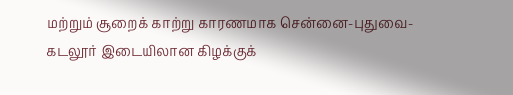மற்றும் சூறைக் காற்று காரணமாக சென்னை-புதுவை-கடலூர் இடையிலான கிழக்குக்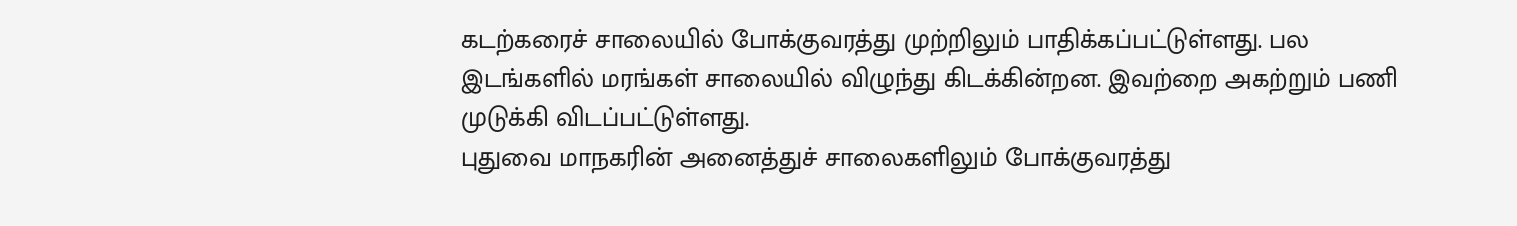கடற்கரைச் சாலையில் போக்குவரத்து முற்றிலும் பாதிக்கப்பட்டுள்ளது. பல இடங்களில் மரங்கள் சாலையில் விழுந்து கிடக்கின்றன. இவற்றை அகற்றும் பணி முடுக்கி விடப்பட்டுள்ளது.
புதுவை மாநகரின் அனைத்துச் சாலைகளிலும் போக்குவரத்து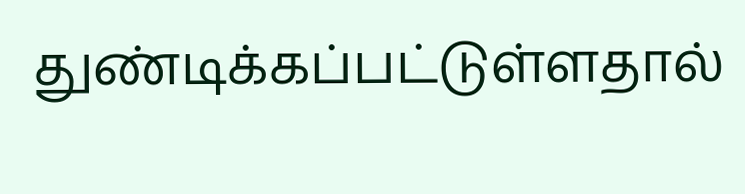துண்டிக்கப்பட்டுள்ளதால்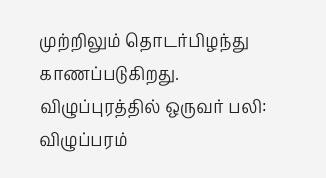முற்றிலும் தொடர்பிழந்து காணப்படுகிறது.
விழுப்புரத்தில் ஒருவர் பலி:
விழுப்பரம்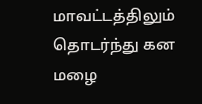மாவட்டத்திலும் தொடர்ந்து கன மழை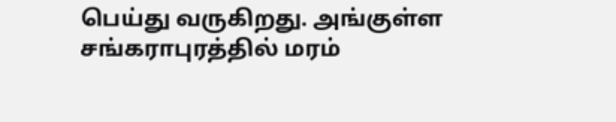பெய்து வருகிறது. அங்குள்ள சங்கராபுரத்தில் மரம்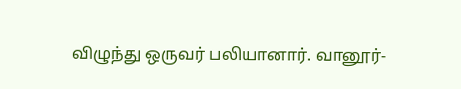விழுந்து ஒருவர் பலியானார். வானூர்-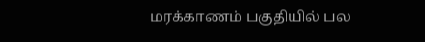மரக்காணம் பகுதியில் பல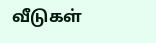வீடுகள்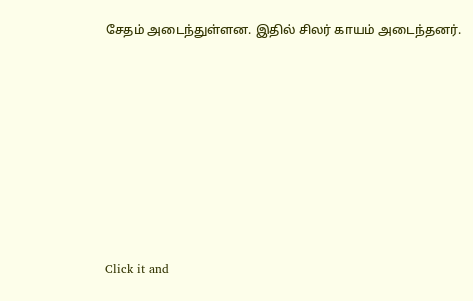சேதம் அடைந்துள்ளன. இதில் சிலர் காயம் அடைந்தனர்.












Click it and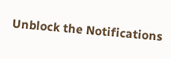Unblock the Notifications